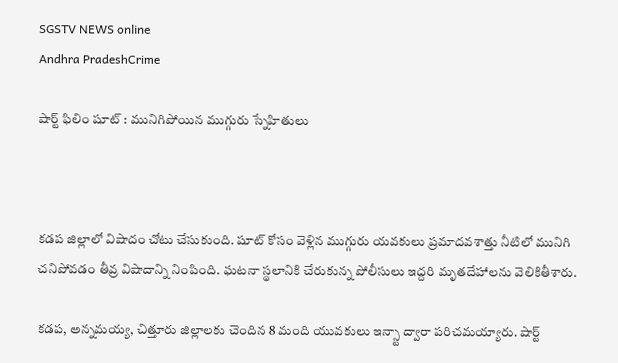SGSTV NEWS online
Andhra PradeshCrime

షార్ట్ ఫిలిం షూట్ : మునిగిపోయిన ముగ్గురు స్నేహితులు



కడప జిల్లాలో విషాదం చోటు చేసుకుంది. షూట్ కోసం వెళ్లిన ముగ్గురు యవకులు ప్రమాదవశాత్తు నీటిలో మునిగి చనిపోవడం తీవ్ర విషాదాన్ని నింపింది. ఘటనా స్థలానికి చేరుకున్న పోలీసులు ఇద్దరి మృతదేహాలను వెలికితీశారు.

కడప, అన్నమయ్య, చిత్తూరు జిల్లాలకు చెందిన 8 మంది యువకులు ఇన్స్టా ద్వారా పరిచమయ్యారు. షార్ట్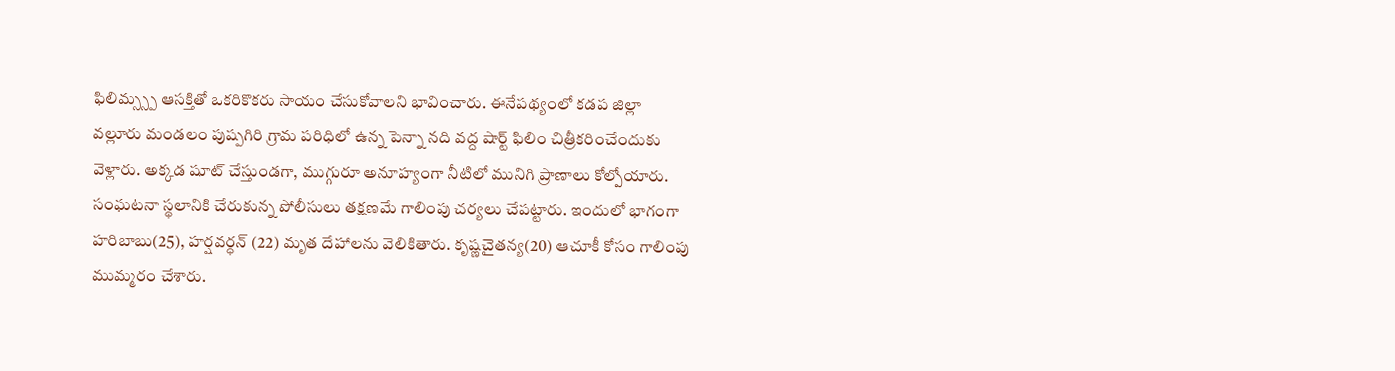ఫిలిమ్స్స్ప ఆసక్తితో ఒకరికొకరు సాయం చేసుకోవాలని భావించారు. ఈనేపథ్యంలో కడప జిల్లా వల్లూరు మండలం పుష్పగిరి గ్రామ పరిధిలో ఉన్న పెన్నా నది వద్ద షార్ట్ ఫిలిం చిత్రీకరించేందుకు వెళ్లారు. అక్కడ షూట్ చేస్తుండగా, ముగ్గురూ అనూహ్యంగా నీటిలో మునిగి ప్రాణాలు కోల్పోయారు. సంఘటనా స్థలానికి చేరుకున్న పోలీసులు తక్షణమే గాలింపు చర్యలు చేపట్టారు. ఇందులో భాగంగా హరిబాబు(25), హర్షవర్ధన్ (22) మృత దేహాలను వెలికితారు. కృష్ణచైతన్య(20) ఆచూకీ కోసం గాలింపు ముమ్మరం చేశారు.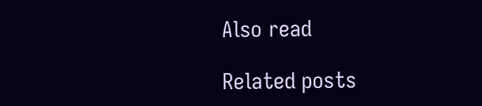Also read

Related posts